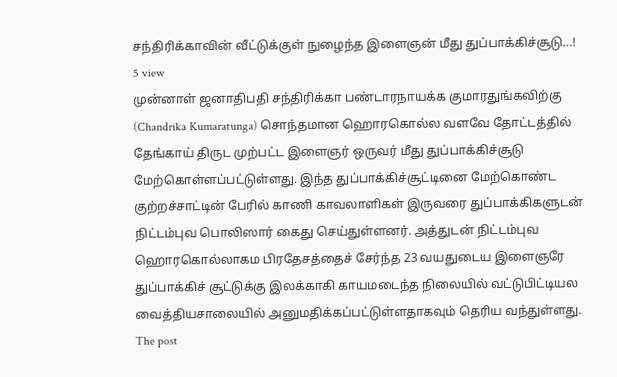சந்திரிக்காவின் வீட்டுக்குள் நுழைந்த இளைஞன் மீது துப்பாக்கிச்சூடு…!
5 view
முன்னாள் ஜனாதிபதி சந்திரிக்கா பண்டாரநாயக்க குமாரதுங்கவிற்கு (Chandrika Kumaratunga) சொந்தமான ஹொரகொல்ல வளவே தோட்டத்தில் தேங்காய் திருட முற்பட்ட இளைஞர் ஒருவர் மீது துப்பாக்கிச்சூடு மேற்கொள்ளப்பட்டுள்ளது. இந்த துப்பாக்கிச்சூட்டினை மேற்கொண்ட குற்றச்சாட்டின் பேரில் காணி காவலாளிகள் இருவரை துப்பாக்கிகளுடன் நிட்டம்புவ பொலிஸார் கைது செய்துள்ளனர். அத்துடன் நிட்டம்புவ ஹொரகொல்லாகம பிரதேசத்தைச் சேர்ந்த 23 வயதுடைய இளைஞரே துப்பாக்கிச் சூட்டுக்கு இலக்காகி காயமடைந்த நிலையில் வட்டுபிட்டியல வைத்தியசாலையில் அனுமதிக்கப்பட்டுள்ளதாகவும் தெரிய வந்துள்ளது.
The post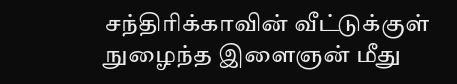சந்திரிக்காவின் வீட்டுக்குள் நுழைந்த இளைஞன் மீது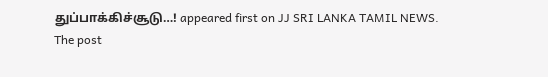துப்பாக்கிச்சூடு…! appeared first on JJ SRI LANKA TAMIL NEWS.
The post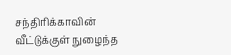சந்திரிக்காவின் வீட்டுக்குள் நுழைந்த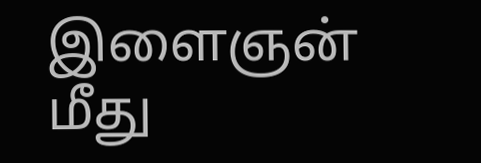இளைஞன் மீது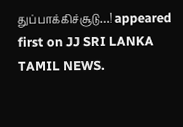துப்பாக்கிச்சூடு…! appeared first on JJ SRI LANKA TAMIL NEWS.